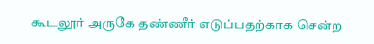கூடலூர் அருகே தண்ணீர் எடுப்பதற்காக சென்ற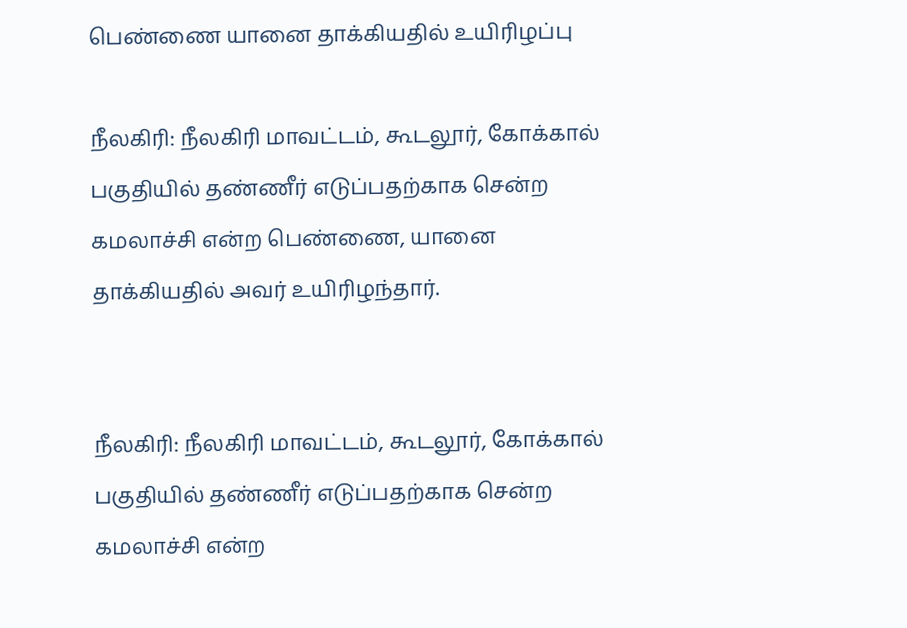பெண்ணை யானை தாக்கியதில் உயிரிழப்பு

நீலகிரி: நீலகிரி மாவட்டம், கூடலூர், கோக்கால் பகுதியில் தண்ணீர் எடுப்பதற்காக சென்ற கமலாச்சி என்ற பெண்ணை, யானை தாக்கியதில் அவர் உயிரிழந்தார்.


நீலகிரி: நீலகிரி மாவட்டம், கூடலூர், கோக்கால் பகுதியில் தண்ணீர் எடுப்பதற்காக சென்ற கமலாச்சி என்ற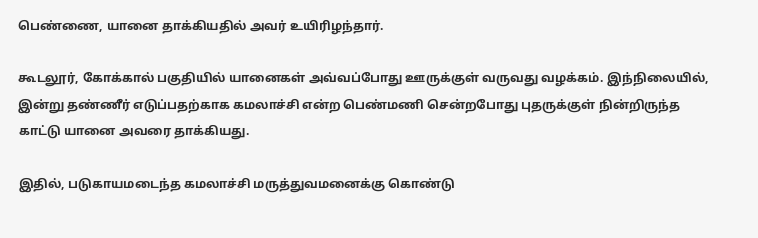பெண்ணை, யானை தாக்கியதில் அவர் உயிரிழந்தார்.

கூடலூர், கோக்கால் பகுதியில் யானைகள் அவ்வப்போது ஊருக்குள் வருவது வழக்கம். இந்நிலையில், இன்று தண்ணீர் எடுப்பதற்காக கமலாச்சி என்ற பெண்மணி சென்றபோது புதருக்குள் நின்றிருந்த காட்டு யானை அவரை தாக்கியது.

இதில், படுகாயமடைந்த கமலாச்சி மருத்துவமனைக்கு கொண்டு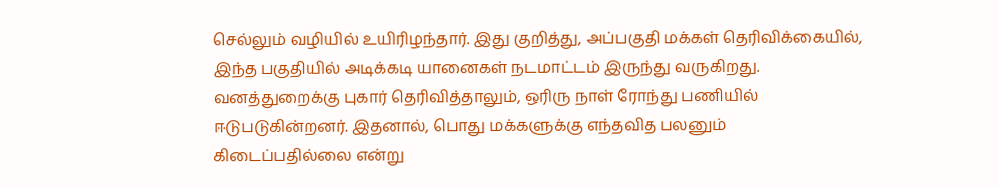செல்லும் வழியில் உயிரிழந்தார். இது குறித்து, அப்பகுதி மக்கள் தெரிவிக்கையில், இந்த பகுதியில் அடிக்கடி யானைகள் நடமாட்டம் இருந்து வருகிறது. வனத்துறைக்கு புகார் தெரிவித்தாலும், ஒரிரு நாள் ரோந்து பணியில் ஈடுபடுகின்றனர். இதனால், பொது மக்களுக்கு எந்தவித பலனும் கிடைப்பதில்லை என்று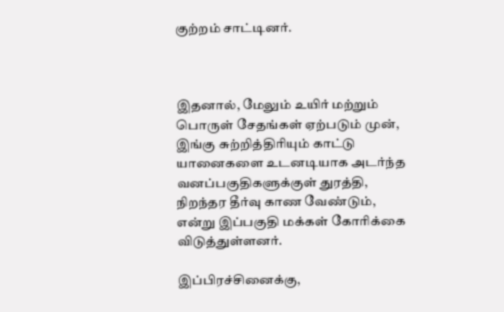குற்றம் சாட்டினர்.



இதனால், மேலும் உயிர் மற்றும் பொருள் சேதங்கள் ஏற்படும் முன், இங்கு சுற்றித்திரியும் காட்டு யானைகளை உடனடியாக அடர்ந்த வனப்பகுதிகளுக்குள் துரத்தி, நிறந்தர தீர்வு காண வேண்டும், என்று இப்பகுதி மக்கள் கோரிக்கை விடுத்துள்ளனர்.

இப்பிரச்சினைக்கு,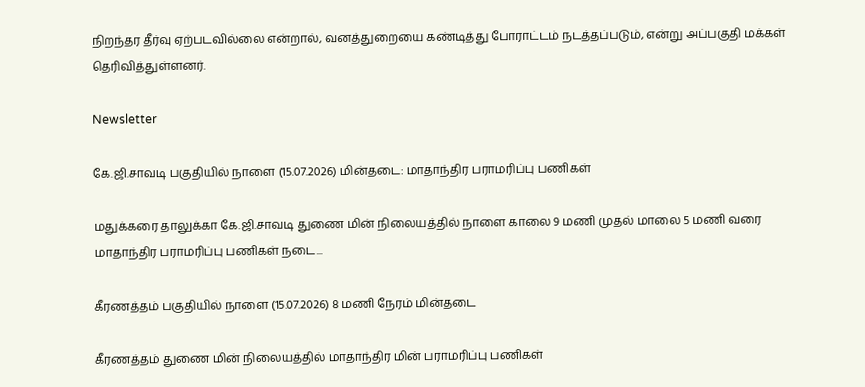நிறந்தர தீர்வு ஏற்படவில்லை என்றால், வனத்துறையை கண்டித்து போராட்டம் நடத்தப்படும், என்று அப்பகுதி மக்கள் தெரிவித்துள்ளனர்.

Newsletter

கே.ஜி.சாவடி பகுதியில் நாளை (15.07.2026) மின்தடை: மாதாந்திர பராமரிப்பு பணிகள்

மதுக்கரை தாலுக்கா கே.ஜி.சாவடி துணை மின் நிலையத்தில் நாளை காலை 9 மணி முதல் மாலை 5 மணி வரை மாதாந்திர பராமரிப்பு பணிகள் நடை...

கீரணத்தம் பகுதியில் நாளை (15.07.2026) 8 மணி நேரம் மின்தடை

கீரணத்தம் துணை மின் நிலையத்தில் மாதாந்திர மின் பராமரிப்பு பணிகள்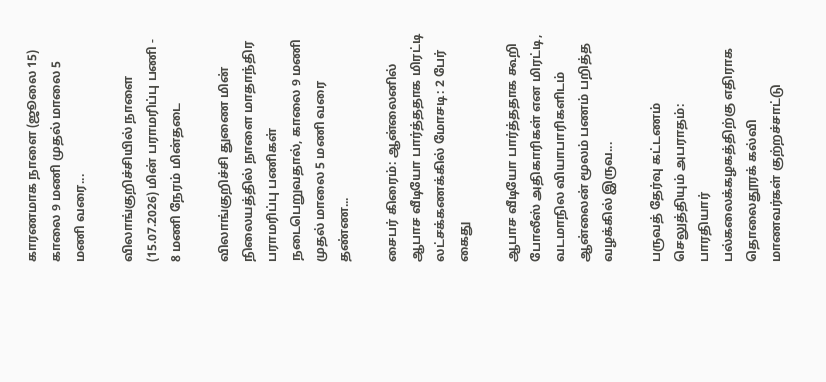காரணமாக நாளை (ஜூலை 15) காலை 9 மணி முதல் மாலை 5 மணி வரை...

விலாங்குறிச்சியில் நாளை (15.07.2026) மின் பராமரிப்பு பணி - 8 மணி நேரம் மின்தடை

விலாங்குறிச்சி துணை மின் நிலையத்தில் நாளை மாதாந்திர பராமரிப்பு பணிகள் நடைபெறுவதால், காலை 9 மணி முதல் மாலை 5 மணி வரை தண்ண...

சைபர் கிரைம்: ஆன்லைனில் ஆபாச வீடியோ பார்த்ததாக மிரட்டி லட்சக்கணக்கில் மோசடி: 2 பேர் கைது

ஆபாச வீடியோ பார்த்ததாக கூறி போலீஸ் அதிகாரிகள் என மிரட்டி, வடமாநில வியாபாரிகளிடம் ஆன்லைன் மூலம் பணம் பறித்த வழக்கில் இருவ...

பருவத் தேர்வு கட்டணம் செலுத்தியும் அபராதம்: பாரதியார் பல்கலைக்கழகத்திற்கு எதிராக தொலைதூரக் கல்வி மாணவர்கள் குற்றச்சாட்டு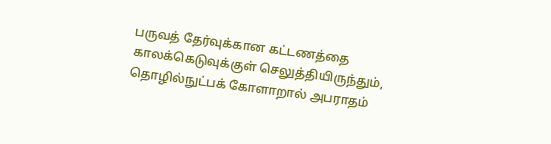பருவத் தேர்வுக்கான கட்டணத்தை காலக்கெடுவுக்குள் செலுத்தியிருந்தும், தொழில்நுட்பக் கோளாறால் அபராதம்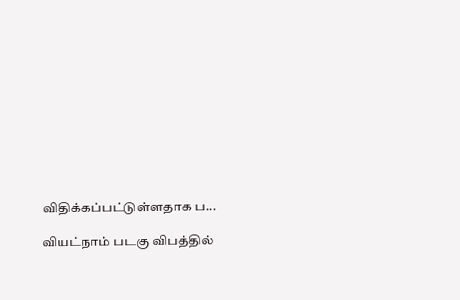விதிக்கப்பட்டுள்ளதாக ப...

வியட்நாம் படகு விபத்தில்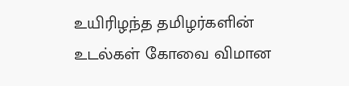உயிரிழந்த தமிழர்களின் உடல்கள் கோவை விமான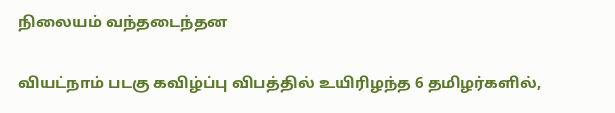நிலையம் வந்தடைந்தன

வியட்நாம் படகு கவிழ்ப்பு விபத்தில் உயிரிழந்த 6 தமிழர்களில்,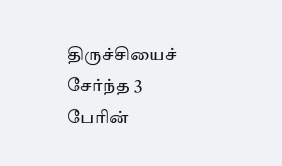திருச்சியைச் சேர்ந்த 3 பேரின்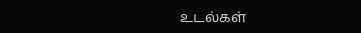உடல்கள்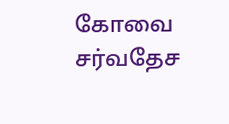கோவை சர்வதேச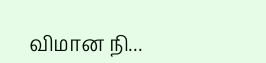விமான நி...